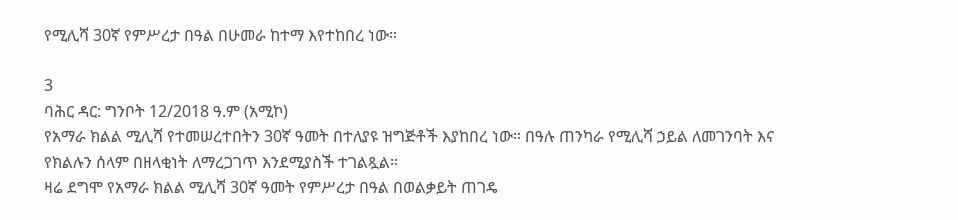የሚሊሻ 30ኛ የምሥረታ በዓል በሁመራ ከተማ እየተከበረ ነው።

3
ባሕር ዳር: ግንቦት 12/2018 ዓ.ም (አሚኮ)
የአማራ ክልል ሚሊሻ የተመሠረተበትን 30ኛ ዓመት በተለያዩ ዝግጅቶች እያከበረ ነው። በዓሉ ጠንካራ የሚሊሻ ኃይል ለመገንባት እና የክልሉን ሰላም በዘላቂነት ለማረጋገጥ እንደሚያስች ተገልጿል።
ዛሬ ደግሞ የአማራ ክልል ሚሊሻ 30ኛ ዓመት የምሥረታ በዓል በወልቃይት ጠገዴ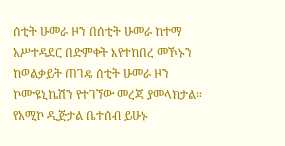ሰቲት ሁመራ ዞን በሰቲት ሁመራ ከተማ አሥተዳደር በድምቀት እየተከበረ መኾኑን ከወልቃይት ጠገዴ ሰቲት ሁመራ ዞን ኮሙዩኒኬሽን የተገኘው መረጃ ያመላክታል።
የአሚኮ ዲጅታል ቤተሰብ ይሁኑ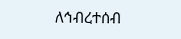ለኅብረተሰብ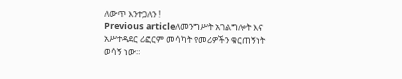ለውጥ እንተጋለን !
Previous articleለመንግሥት አገልግሎት እና አሥተዳደር ሪፎርም መሳካት የመሪዎችን ቁርጠኝነት ወሳኝ ነው።